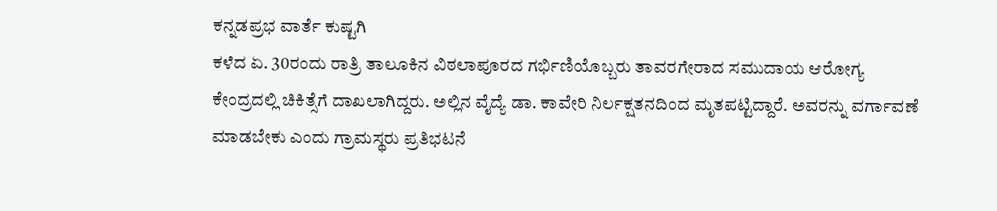ಕನ್ನಡಪ್ರಭ ವಾರ್ತೆ ಕುಷ್ಟಗಿ
ಕಳೆದ ಏ. 30ರಂದು ರಾತ್ರಿ ತಾಲೂಕಿನ ವಿಠಲಾಪೂರದ ಗರ್ಭಿಣಿಯೊಬ್ಬರು ತಾವರಗೇರಾದ ಸಮುದಾಯ ಆರೋಗ್ಯ ಕೇಂದ್ರದಲ್ಲಿ ಚಿಕಿತ್ಸೆಗೆ ದಾಖಲಾಗಿದ್ದರು. ಅಲ್ಲಿನ ವೈದ್ಯೆ ಡಾ. ಕಾವೇರಿ ನಿರ್ಲಕ್ಷತನದಿಂದ ಮೃತಪಟ್ಟಿದ್ದಾರೆ. ಅವರನ್ನು ವರ್ಗಾವಣೆ ಮಾಡಬೇಕು ಎಂದು ಗ್ರಾಮಸ್ಥರು ಪ್ರತಿಭಟನೆ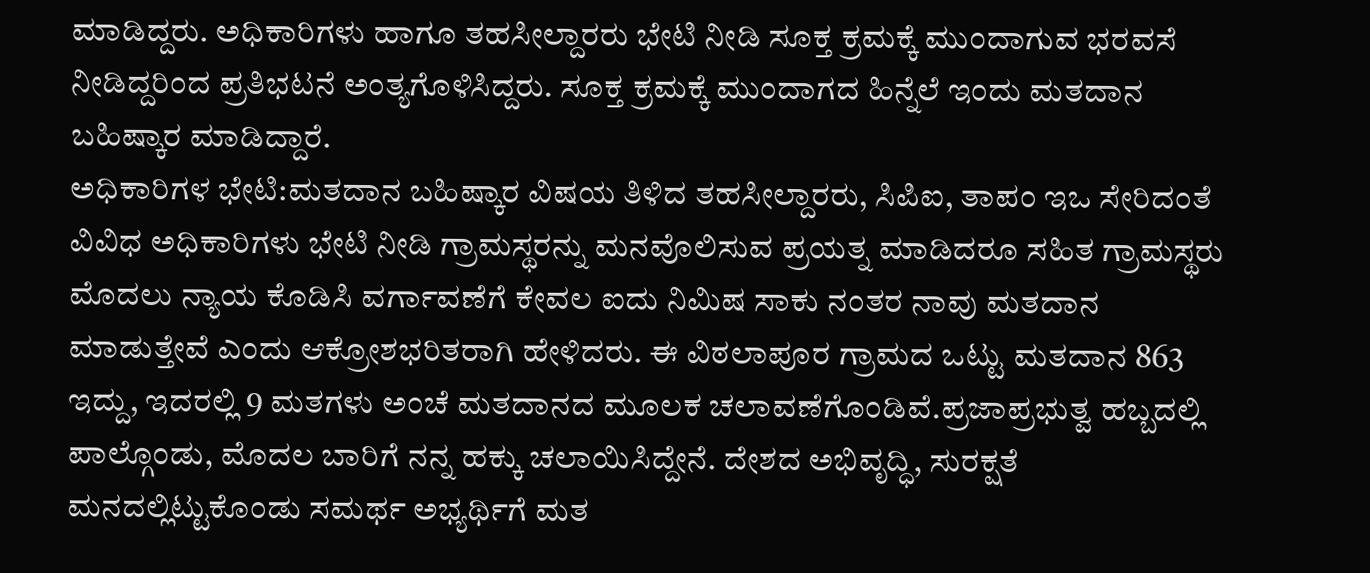ಮಾಡಿದ್ದರು. ಅಧಿಕಾರಿಗಳು ಹಾಗೂ ತಹಸೀಲ್ದಾರರು ಭೇಟಿ ನೀಡಿ ಸೂಕ್ತ ಕ್ರಮಕ್ಕೆ ಮುಂದಾಗುವ ಭರವಸೆ ನೀಡಿದ್ದರಿಂದ ಪ್ರತಿಭಟನೆ ಅಂತ್ಯಗೊಳಿಸಿದ್ದರು. ಸೂಕ್ತ ಕ್ರಮಕ್ಕೆ ಮುಂದಾಗದ ಹಿನ್ನೆಲೆ ಇಂದು ಮತದಾನ ಬಹಿಷ್ಕಾರ ಮಾಡಿದ್ದಾರೆ.
ಅಧಿಕಾರಿಗಳ ಭೇಟಿ:ಮತದಾನ ಬಹಿಷ್ಕಾರ ವಿಷಯ ತಿಳಿದ ತಹಸೀಲ್ದಾರರು, ಸಿಪಿಐ, ತಾಪಂ ಇಒ ಸೇರಿದಂತೆ ವಿವಿಧ ಅಧಿಕಾರಿಗಳು ಭೇಟಿ ನೀಡಿ ಗ್ರಾಮಸ್ಥರನ್ನು ಮನವೊಲಿಸುವ ಪ್ರಯತ್ನ ಮಾಡಿದರೂ ಸಹಿತ ಗ್ರಾಮಸ್ಥರು ಮೊದಲು ನ್ಯಾಯ ಕೊಡಿಸಿ ವರ್ಗಾವಣೆಗೆ ಕೇವಲ ಐದು ನಿಮಿಷ ಸಾಕು ನಂತರ ನಾವು ಮತದಾನ ಮಾಡುತ್ತೇವೆ ಎಂದು ಆಕ್ರೋಶಭರಿತರಾಗಿ ಹೇಳಿದರು. ಈ ವಿಠಲಾಪೂರ ಗ್ರಾಮದ ಒಟ್ಟು ಮತದಾನ 863 ಇದ್ದು, ಇದರಲ್ಲಿ 9 ಮತಗಳು ಅಂಚೆ ಮತದಾನದ ಮೂಲಕ ಚಲಾವಣೆಗೊಂಡಿವೆ.ಪ್ರಜಾಪ್ರಭುತ್ವ ಹಬ್ಬದಲ್ಲಿ ಪಾಲ್ಗೊಂಡು, ಮೊದಲ ಬಾರಿಗೆ ನನ್ನ ಹಕ್ಕು ಚಲಾಯಿಸಿದ್ದೇನೆ. ದೇಶದ ಅಭಿವೃದ್ಧಿ, ಸುರಕ್ಷತೆ ಮನದಲ್ಲಿಟ್ಟುಕೊಂಡು ಸಮರ್ಥ ಅಭ್ಯರ್ಥಿಗೆ ಮತ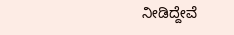ನೀಡಿದ್ದೇವೆ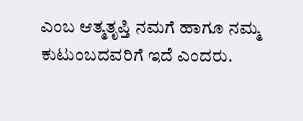ಎಂಬ ಆತ್ಮತೃಪ್ತಿ ನಮಗೆ ಹಾಗೂ ನಮ್ಮ ಕುಟುಂಬದವರಿಗೆ ಇದೆ ಎಂದರು.